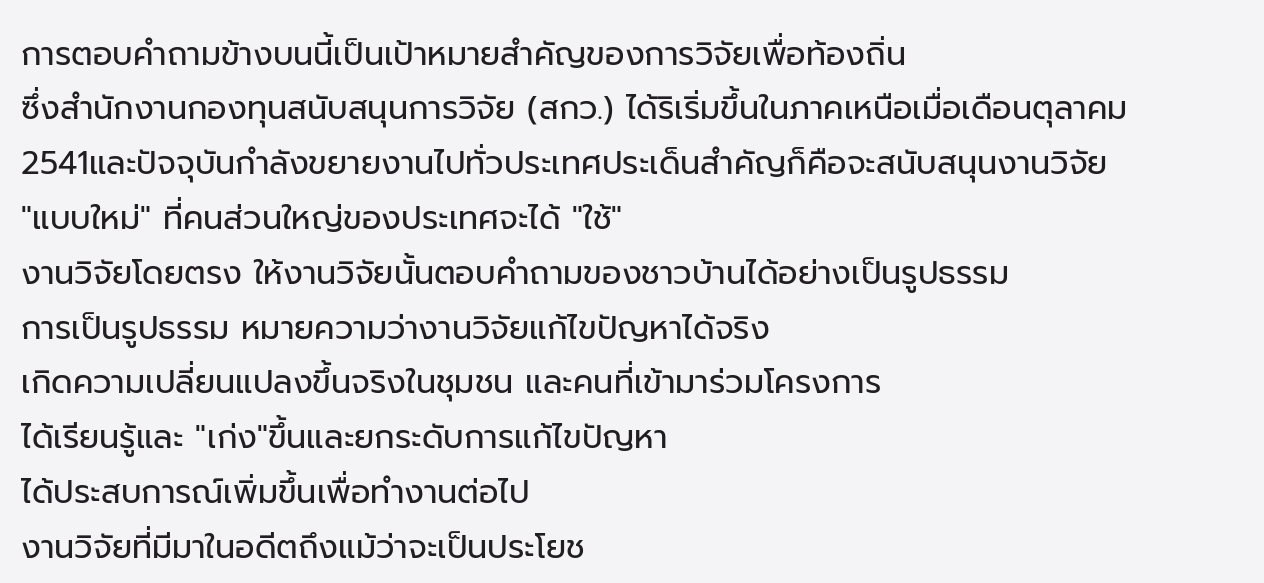การตอบคำถามข้างบนนี้เป็นเป้าหมายสำคัญของการวิจัยเพื่อท้องถิ่น
ซึ่งสำนักงานกองทุนสนับสนุนการวิจัย (สกว.) ได้ริเริ่มขึ้นในภาคเหนือเมื่อเดือนตุลาคม
2541และปัจจุบันกำลังขยายงานไปทั่วประเทศประเด็นสำคัญก็คือจะสนับสนุนงานวิจัย
"แบบใหม่" ที่คนส่วนใหญ่ของประเทศจะได้ "ใช้"
งานวิจัยโดยตรง ให้งานวิจัยนั้นตอบคำถามของชาวบ้านได้อย่างเป็นรูปธรรม
การเป็นรูปธรรม หมายความว่างานวิจัยแก้ไขปัญหาได้จริง
เกิดความเปลี่ยนแปลงขึ้นจริงในชุมชน และคนที่เข้ามาร่วมโครงการ
ได้เรียนรู้และ "เก่ง"ขึ้นและยกระดับการแก้ไขปัญหา
ได้ประสบการณ์เพิ่มขึ้นเพื่อทำงานต่อไป
งานวิจัยที่มีมาในอดีตถึงแม้ว่าจะเป็นประโยช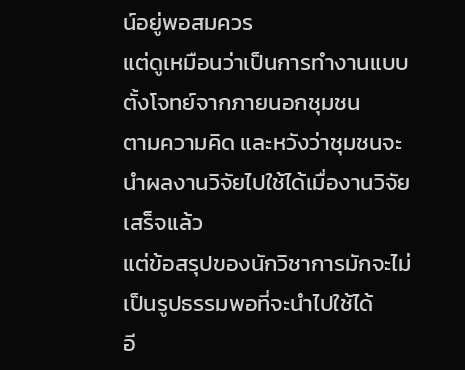น์อยู่พอสมควร
แต่ดูเหมือนว่าเป็นการทำงานแบบตั้งโจทย์จากภายนอกชุมชน
ตามความคิด และหวังว่าชุมชนจะนำผลงานวิจัยไปใช้ได้เมื่องานวิจัยเสร็จแล้ว
แต่ข้อสรุปของนักวิชาการมักจะไม่เป็นรูปธรรมพอที่จะนำไปใช้ได้
อี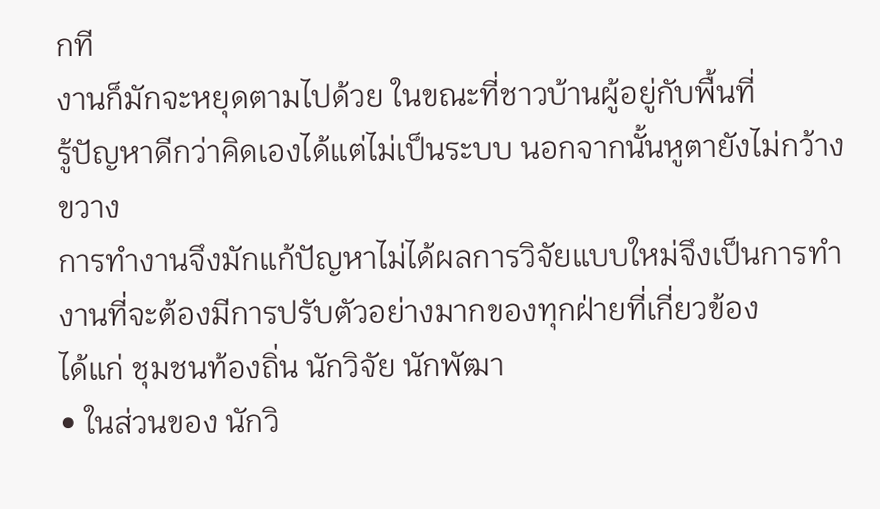กที
งานก็มักจะหยุดตามไปด้วย ในขณะที่ชาวบ้านผู้อยู่กับพื้นที่
รู้ปัญหาดีกว่าคิดเองได้แต่ไม่เป็นระบบ นอกจากนั้นหูตายังไม่กว้างขวาง
การทำงานจึงมักแก้ปัญหาไม่ได้ผลการวิจัยแบบใหม่จึงเป็นการทำงานที่จะต้องมีการปรับตัวอย่างมากของทุกฝ่ายที่เกี่ยวข้อง
ได้แก่ ชุมชนท้องถิ่น นักวิจัย นักพัฒา
• ในส่วนของ นักวิ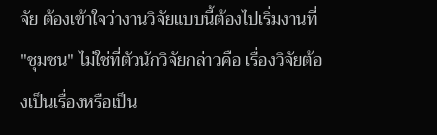จัย ต้องเข้าใจว่างานวิจัยแบบนี้ต้องไปเริ่มงานที่
"ชุมชน" ไม่ใช่ที่ตัวนักวิจัยกล่าวคือ เรื่องวิจัยต้องเป็นเรื่องหรือเป็น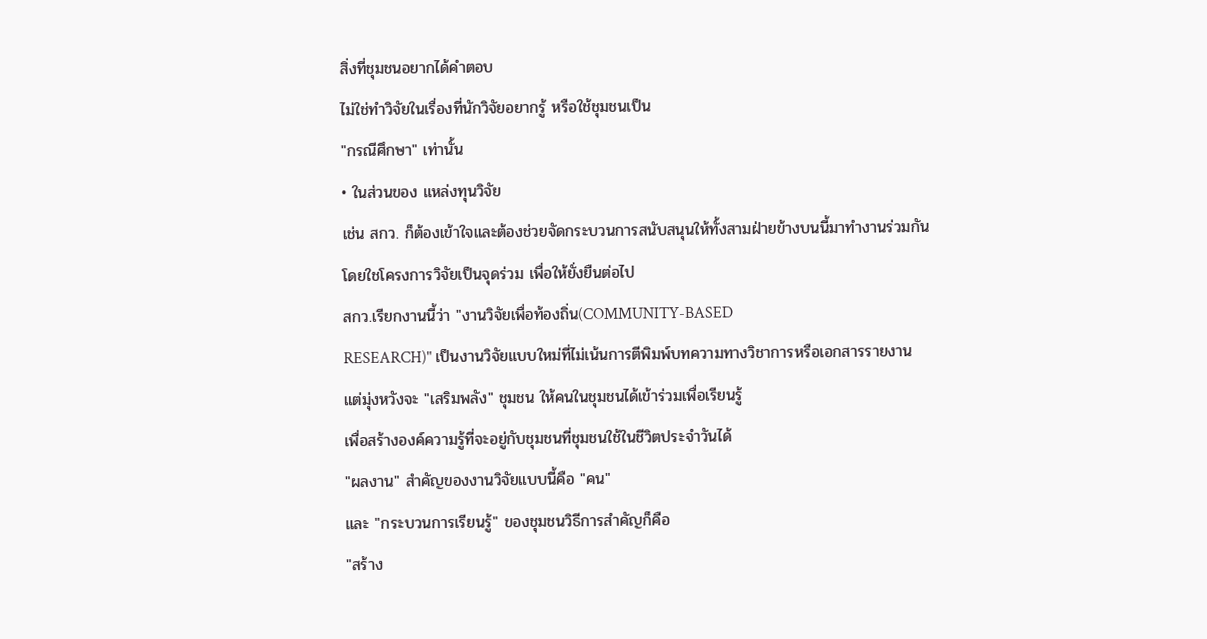สิ่งที่ชุมชนอยากได้คำตอบ
ไม่ใช่ทำวิจัยในเรื่องที่นักวิจัยอยากรู้ หรือใช้ชุมชนเป็น
"กรณีศึกษา" เท่านั้น
• ในส่วนของ แหล่งทุนวิจัย
เช่น สกว. ก็ต้องเข้าใจและต้องช่วยจัดกระบวนการสนับสนุนให้ทั้งสามฝ่ายข้างบนนี้มาทำงานร่วมกัน
โดยใชโครงการวิจัยเป็นจุดร่วม เพื่อให้ยั่งยืนต่อไป
สกว.เรียกงานนี้ว่า "งานวิจัยเพื่อท้องถิ่น(COMMUNITY-BASED
RESEARCH)" เป็นงานวิจัยแบบใหม่ที่ไม่เน้นการตีพิมพ์บทความทางวิชาการหรือเอกสารรายงาน
แต่มุ่งหวังจะ "เสริมพลัง" ชุมชน ให้คนในชุมชนได้เข้าร่วมเพื่อเรียนรู้
เพื่อสร้างองค์ความรู้ที่จะอยู่กับชุมชนที่ชุมชนใช้ในชีวิตประจำวันได้
"ผลงาน" สำคัญของงานวิจัยแบบนี้คือ "คน"
และ "กระบวนการเรียนรู้" ของชุมชนวิธีการสำคัญก็คือ
"สร้าง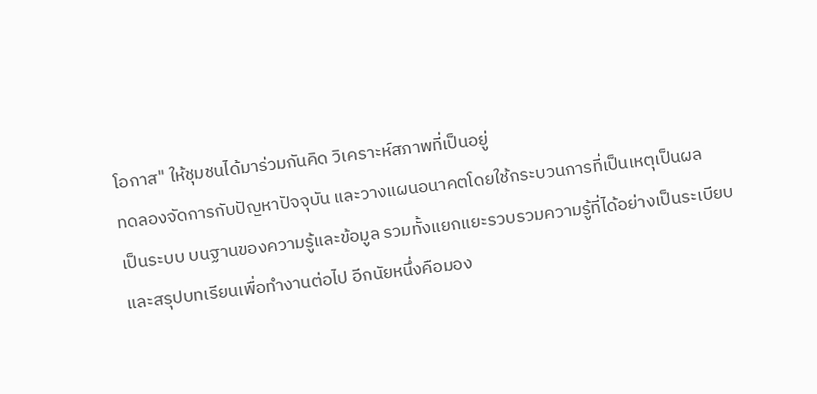โอกาส" ให้ชุมชนได้มาร่วมกันคิด วิเคราะห์สภาพที่เป็นอยู่
ทดลองจัดการกับปัญหาปัจจุบัน และวางแผนอนาคตโดยใช้กระบวนการที่เป็นเหตุเป็นผล
เป็นระบบ บนฐานของความรู้และข้อมูล รวมทั้งแยกแยะรวบรวมความรู้ที่ได้อย่างเป็นระเบียบ
และสรุปบทเรียนเพื่อทำงานต่อไป อีกนัยหนึ่งคือมอง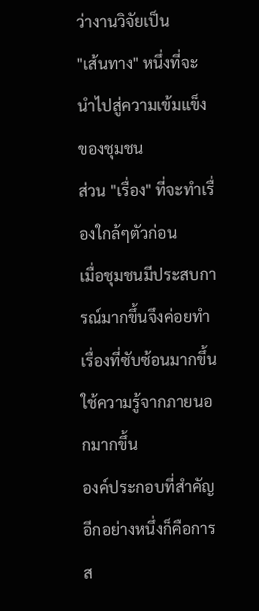ว่างานวิจัยเป็น
"เส้นทาง" หนึ่งที่จะนำไปสู่ความเข้มแข็งของชุมชน
ส่วน "เรื่อง" ที่จะทำเรื่องใกล้ๆตัวก่อน
เมื่อชุมชนมีประสบการณ์มากขึ้นจึงค่อยทำเรื่องที่ซับซ้อนมากขึ้น
ใช้ความรู้จากภายนอกมากขึ้น
องค์ประกอบที่สำคัญอีกอย่างหนึ่งก็คือการส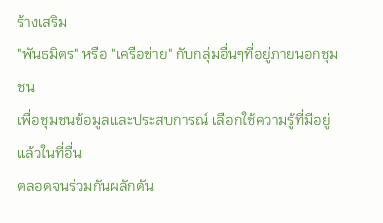ร้างเสริม
"พันธมิตร" หรือ "เครือข่าย" กับกลุ่มอื่นๆที่อยู่ภายนอกชุมชน
เพื่อชุมชนข้อมูลและประสบการณ์ เลือกใช้ความรู้ที่มีอยู่แล้วในที่อื่น
ตลอดจนร่วมกันผลักดัน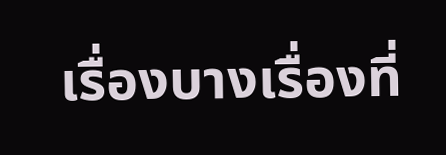เรื่องบางเรื่องที่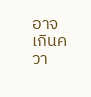อาจเกินควา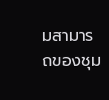มสามารถของชุม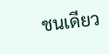ชนเดียว